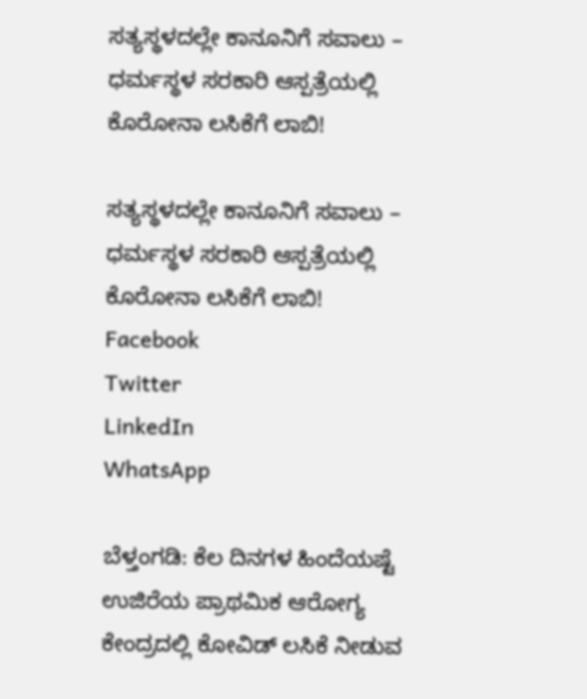ಸತ್ಯಸ್ಥಳದಲ್ಲೇ ಕಾನೂನಿಗೆ ಸವಾಲು – ಧರ್ಮಸ್ಥಳ ಸರಕಾರಿ ಆಸ್ಪತ್ರೆಯಲ್ಲಿ ಕೊರೋನಾ ಲಸಿಕೆಗೆ ಲಾಬಿ!

ಸತ್ಯಸ್ಥಳದಲ್ಲೇ ಕಾನೂನಿಗೆ ಸವಾಲು – ಧರ್ಮಸ್ಥಳ ಸರಕಾರಿ ಆಸ್ಪತ್ರೆಯಲ್ಲಿ ಕೊರೋನಾ ಲಸಿಕೆಗೆ ಲಾಬಿ!
Facebook
Twitter
LinkedIn
WhatsApp

ಬೆಳ್ತಂಗಡಿ: ಕೆಲ ದಿನಗಳ ಹಿಂದೆಯಷ್ಟೆ ಉಜಿರೆಯ ಪ್ರಾಥಮಿಕ ಆರೋಗ್ಯ ಕೇಂದ್ರದಲ್ಲಿ ಕೋವಿಡ್ ಲಸಿಕೆ ನೀಡುವ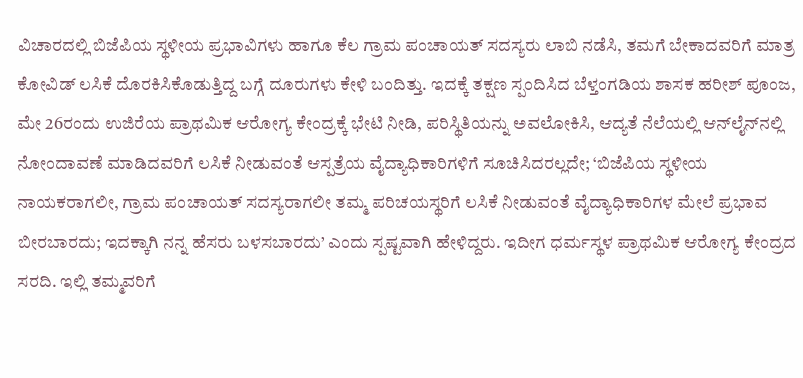ವಿಚಾರದಲ್ಲಿ ಬಿಜೆಪಿಯ ಸ್ಥಳೀಯ ಪ್ರಭಾವಿಗಳು ಹಾಗೂ ಕೆಲ ಗ್ರಾಮ ಪಂಚಾಯತ್ ಸದಸ್ಯರು ಲಾಬಿ ನಡೆಸಿ, ತಮಗೆ ಬೇಕಾದವರಿಗೆ ಮಾತ್ರ ಕೋವಿಡ್ ಲಸಿಕೆ ದೊರಕಿಸಿಕೊಡುತ್ತಿದ್ದ ಬಗ್ಗೆ ದೂರುಗಳು ಕೇಳಿ ಬಂದಿತ್ತು. ಇದಕ್ಕೆ ತಕ್ಷಣ ಸ್ಪಂದಿಸಿದ ಬೆಳ್ತಂಗಡಿಯ ಶಾಸಕ ಹರೀಶ್ ಪೂಂಜ, ಮೇ 26ರಂದು ಉಜಿರೆಯ ಪ್ರಾಥಮಿಕ ಆರೋಗ್ಯ ಕೇಂದ್ರಕ್ಕೆ ಭೇಟಿ ನೀಡಿ, ಪರಿಸ್ಥಿತಿಯನ್ನು ಅವಲೋಕಿಸಿ, ಆದ್ಯತೆ ನೆಲೆಯಲ್ಲಿ ಆನ್‌ಲೈನ್‌ನಲ್ಲಿ ನೋಂದಾವಣೆ ಮಾಡಿದವರಿಗೆ ಲಸಿಕೆ ನೀಡುವಂತೆ ಆಸ್ಪತ್ರೆಯ ವೈದ್ಯಾಧಿಕಾರಿಗಳಿಗೆ ಸೂಚಿಸಿದರಲ್ಲದೇ; ‘ಬಿಜೆಪಿಯ ಸ್ಥಳೀಯ ನಾಯಕರಾಗಲೀ, ಗ್ರಾಮ ಪಂಚಾಯತ್ ಸದಸ್ಯರಾಗಲೀ ತಮ್ಮ ಪರಿಚಯಸ್ಥರಿಗೆ ಲಸಿಕೆ ನೀಡುವಂತೆ ವೈದ್ಯಾಧಿಕಾರಿಗಳ‌ ಮೇಲೆ ಪ್ರಭಾವ ಬೀರಬಾರದು; ಇದಕ್ಕಾಗಿ ನನ್ನ ಹೆಸರು ಬಳಸಬಾರದು’ ಎಂದು ಸ್ಪಷ್ಟವಾಗಿ ಹೇಳಿದ್ದರು. ಇದೀಗ ಧರ್ಮಸ್ಥಳ ಪ್ರಾಥಮಿಕ ಆರೋಗ್ಯ ಕೇಂದ್ರದ ಸರದಿ. ಇಲ್ಲಿ ತಮ್ಮವರಿಗೆ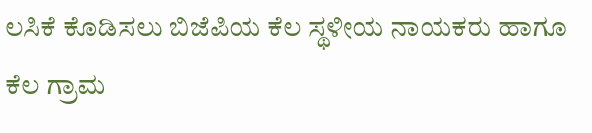ಲಸಿಕೆ ಕೊಡಿಸಲು ಬಿಜೆಪಿಯ ಕೆಲ ಸ್ಥಳೀಯ ನಾಯಕರು ಹಾಗೂ ಕೆಲ ಗ್ರಾಮ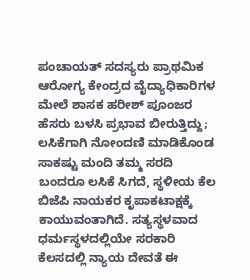ಪಂಚಾಯತ್ ಸದಸ್ಯರು ಪ್ರಾಥಮಿಕ ಆರೋಗ್ಯ ಕೇಂದ್ರದ ವೈದ್ಯಾಧಿಕಾರಿಗಳ ಮೇಲೆ ಶಾಸಕ ಹರೀಶ್ ಪೂಂಜರ ಹೆಸರು ಬಳಸಿ ಪ್ರಭಾವ ಬೀರುತ್ತಿದ್ದು; ಲಸಿಕೆಗಾಗಿ ನೋಂದಣಿ ಮಾಡಿಕೊಂಡ ಸಾಕಷ್ಟು ಮಂದಿ ತಮ್ಮ ಸರದಿ ಬಂದರೂ ಲಸಿಕೆ ಸಿಗದೆ, ಸ್ಥಳೀಯ ಕೆಲ ಬಿಜೆಪಿ ನಾಯಕರ ಕೃಪಾಕಟಾಕ್ಷಕ್ಕೆ ಕಾಯುವಂತಾಗಿದೆ. ಸತ್ಯಸ್ಥಳವಾದ ಧರ್ಮಸ್ಥಳದಲ್ಲಿಯೇ ಸರಕಾರಿ ಕೆಲಸದಲ್ಲಿ ನ್ಯಾಯ ದೇವತೆ ಈ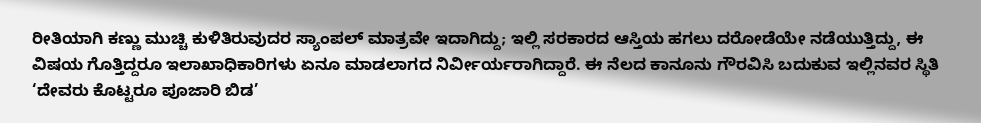ರೀತಿಯಾಗಿ ಕಣ್ಣು ಮುಚ್ಚಿ ಕುಳಿತಿರುವುದರ ಸ್ಯಾಂಪಲ್ ಮಾತ್ರವೇ ಇದಾಗಿದ್ದು; ಇಲ್ಲಿ ಸರಕಾರದ ಆಸ್ತಿಯ ಹಗಲು ದರೋಡೆಯೇ ನಡೆಯುತ್ತಿದ್ದು, ಈ ವಿಷಯ ಗೊತ್ತಿದ್ದರೂ ಇಲಾಖಾಧಿಕಾರಿಗಳು ಏನೂ ಮಾಡಲಾಗದ ನಿರ್ವೀರ್ಯರಾಗಿದ್ದಾರೆ. ಈ ನೆಲದ ಕಾನೂನು ಗೌರವಿಸಿ ಬದುಕುವ ಇಲ್ಲಿನವರ ಸ್ಥಿತಿ ‘ದೇವರು ಕೊಟ್ಟರೂ ಪೂಜಾರಿ ಬಿಡ’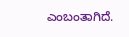ಎಂಬಂತಾಗಿದೆ.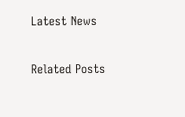Latest News

Related Posts